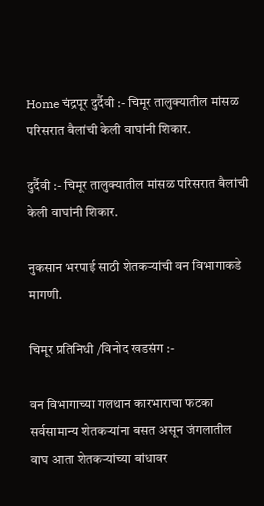Home चंद्रपूर दुर्दैवी :- चिमूर तालुक्यातील मांसळ परिसरात बैलांची केली वाघांनी शिकार.

दुर्दैवी :- चिमूर तालुक्यातील मांसळ परिसरात बैलांची केली वाघांनी शिकार.

नुकसान भरपाई साठी शेतकऱ्यांची वन विभागाकडे मागणी.

चिमूर प्रतिनिधी /विनोद खडसंग :-

वन विभागाच्या गलथान कारभाराचा फटका सर्वसामान्य शेतकऱ्यांना बसत असून जंगलातील वाघ आता शेतकऱ्यांच्या बांधावर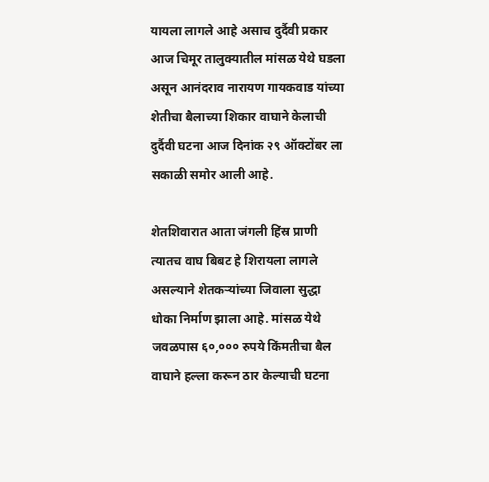यायला लागले आहे असाच दुर्दैवी प्रकार आज चिमूर तालुक्यातील मांसळ येथे घडला असून आनंदराव नारायण गायकवाड यांच्या शेतीचा बैलाच्या शिकार वाघाने केलाची दुर्दैवी घटना आज दिनांक २९ ऑक्टोंबर ला सकाळी समोर आली आहे.

शेतशिवारात आता जंगली हिंस्र प्राणी त्यातच वाघ बिबट हे शिरायला लागले असल्याने शेतकऱ्यांच्या जिवाला सुद्धा धोका निर्माण झाला आहे. मांसळ येथे जवळपास ६०,००० रुपये किंमतीचा बैल वाघाने हल्ला करून ठार केल्याची घटना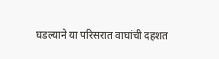घडल्याने या परिसरात वाघांची दहशत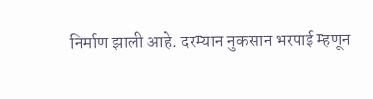निर्माण झाली आहे. दरम्यान नुकसान भरपाई म्हणून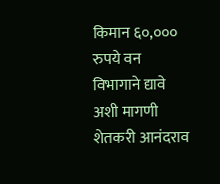किमान ६०,००० रुपये वन विभागाने द्यावे अशी मागणी शेतकरी आनंदराव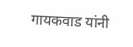गायकवाड यांनी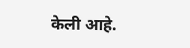केली आहे.